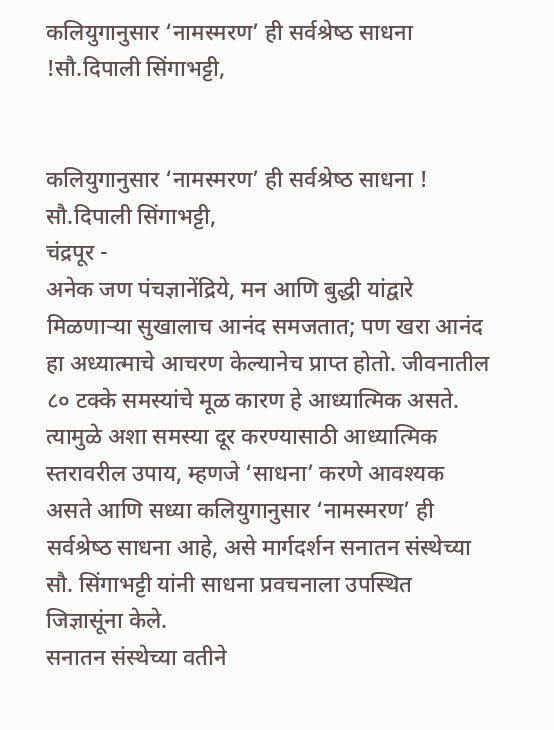कलियुगानुसार ‘नामस्‍मरण’ ही सर्वश्रेष्‍ठ साधना !सौ.दिपाली सिंगाभट्टी,


कलियुगानुसार ‘नामस्‍मरण’ ही सर्वश्रेष्‍ठ साधना ! सौ.दिपाली सिंगाभट्टी,
चंद्रपूर -
अनेक जण पंचज्ञानेंद्रिये, मन आणि बुद्धी यांद्वारे मिळणार्‍या सुखालाच आनंद समजतात; पण खरा आनंद हा अध्‍यात्‍माचे आचरण केल्‍यानेच प्राप्‍त होतो. जीवनातील ८० टक्‍के समस्‍यांचे मूळ कारण हे आध्‍यात्‍मिक असते. त्‍यामुळे अशा समस्‍या दूर करण्‍यासाठी आध्‍यात्‍मिक स्‍तरावरील उपाय, म्‍हणजे ‘साधना’ करणे आवश्‍यक असते आणि सध्‍या कलियुगानुसार ‘नामस्‍मरण’ ही सर्वश्रेष्‍ठ साधना आहे, असे मार्गदर्शन सनातन संस्‍थेच्‍या सौ. सिंगाभट्टी यांनी साधना प्रवचनाला उपस्‍थित जिज्ञासूंना केले.
सनातन संस्‍थेच्‍या वतीने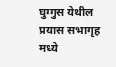घुग्गुस येथील प्रयास सभागृह मध्ये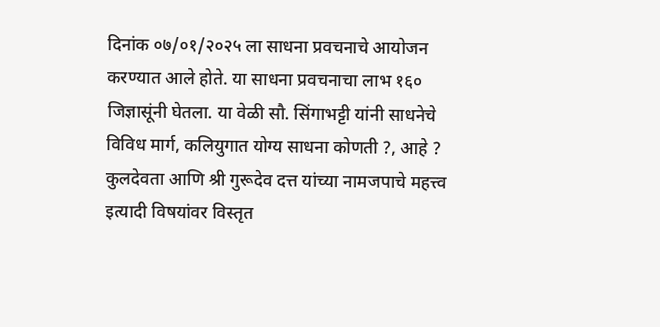दिनांक ०७/०१/२०२५ ला साधना प्रवचनाचे आयोजन करण्‍यात आले होते. या साधना प्रवचनाचा लाभ १६० जिज्ञासूंनी घेतला. या वेळी सौ. सिंगाभट्टी यांनी साधनेचे विविध मार्ग, कलियुगात योग्‍य साधना कोणती ?, आहे ? कुलदेवता आणि श्री गुरूदेव दत्त यांच्‍या नामजपाचे महत्त्व इत्‍यादी विषयांवर विस्‍तृत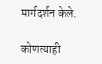मार्गदर्शन केले.

कोणत्याही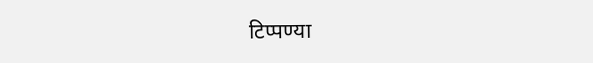टिप्पण्‍या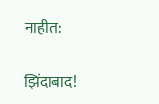नाहीत:

झिंदाबाद!